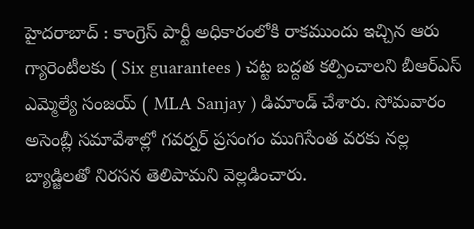హైదరాబాద్ : కాంగ్రెస్ పార్టీ అధికారంలోకి రాకముందు ఇచ్చిన ఆరు గ్యారెంటీలకు ( Six guarantees ) చట్ట బద్దత కల్పించాలని బీఆర్ఎస్ ఎమ్మెల్యే సంజయ్ ( MLA Sanjay ) డిమాండ్ చేశారు. సోమవారం అసెంబ్లీ సమావేశాల్లో గవర్నర్ ప్రసంగం ముగిసేంత వరకు నల్ల బ్యాడ్జిలతో నిరసన తెలిపామని వెల్లడించారు.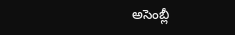అసెంబ్లీ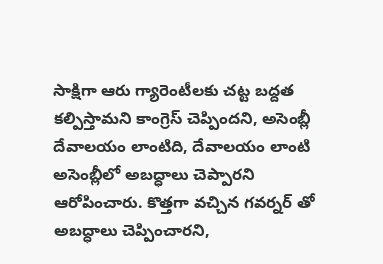సాక్షిగా ఆరు గ్యారెంటీలకు చట్ట బద్దత కల్పిస్తామని కాంగ్రెస్ చెప్పిందని, అసెంబ్లీ దేవాలయం లాంటిది, దేవాలయం లాంటి అసెంబ్లీలో అబద్ధాలు చెప్పారని ఆరోపించారు. కొత్తగా వచ్చిన గవర్నర్ తో అబద్ధాలు చెప్పించారని,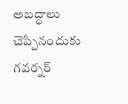అబద్ధాలు చెప్పినందుకు గవర్నర్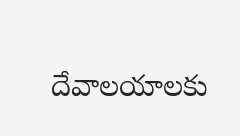దేవాలయాలకు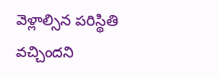వెళ్లాల్సిన పరిస్థితి వచ్చిందని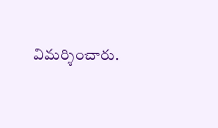విమర్శించారు.